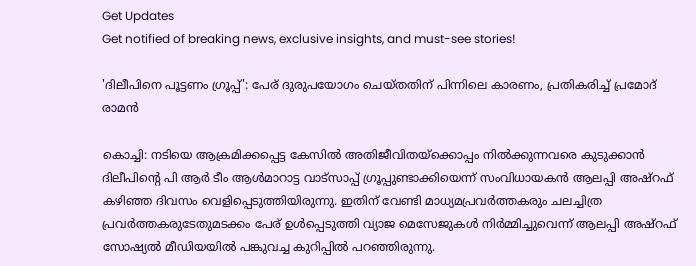Get Updates
Get notified of breaking news, exclusive insights, and must-see stories!

'ദിലീപിനെ പൂട്ടണം ഗ്രൂപ്പ്': പേര് ദുരുപയോഗം ചെയ്തതിന് പിന്നിലെ കാരണം, പ്രതികരിച്ച് പ്രമോദ് രാമന്‍

കൊച്ചി: നടിയെ ആക്രമിക്കപ്പെട്ട കേസില്‍ അതിജീവിതയ്‌ക്കൊപ്പം നില്‍ക്കുന്നവരെ കുടുക്കാന്‍ ദിലീപിന്റെ പി ആര്‍ ടീം ആള്‍മാറാട്ട വാട്‌സാപ്പ് ഗ്രൂപ്പുണ്ടാക്കിയെന്ന് സംവിധായകന്‍ ആലപ്പി അഷ്‌റഫ് കഴിഞ്ഞ ദിവസം വെളിപ്പെടുത്തിയിരുന്നു. ഇതിന് വേണ്ടി മാധ്യമപ്രവര്‍ത്തകരും ചലച്ചിത്ര പ്രവര്‍ത്തകരുടേതുമടക്കം പേര് ഉള്‍പ്പെടുത്തി വ്യാജ മെസേജുകള്‍ നിര്‍മ്മിച്ചുവെന്ന് ആലപ്പി അഷ്റഫ് സോഷ്യല്‍ മീഡിയയില്‍ പങ്കുവച്ച കുറിപ്പില്‍ പറഞ്ഞിരുന്നു.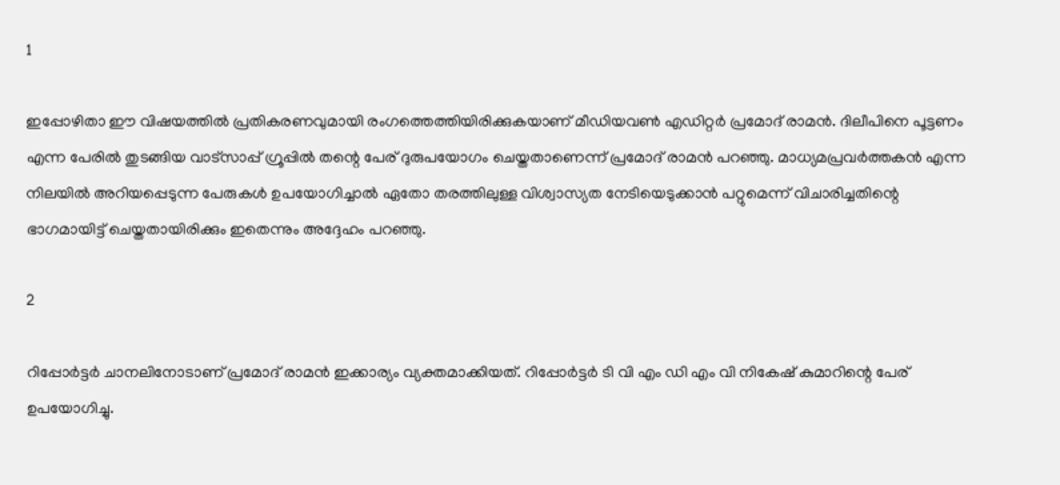1

ഇപ്പോഴിതാ ഈ വിഷയത്തില്‍ പ്രതികരണവുമായി രംഗത്തെത്തിയിരിക്കുകയാണ് മീഡിയവണ്‍ എഡിറ്റര്‍ പ്രമോദ് രാമന്‍. ദിലീപിനെ പൂട്ടണം എന്ന പേരില്‍ തുടങ്ങിയ വാട്‌സാപ്പ് ഗ്രൂപ്പില്‍ തന്റെ പേര് ദുരുപയോഗം ചെയ്തതാണെന്ന് പ്രമോദ് രാമന്‍ പറഞ്ഞു. മാധ്യമപ്രവര്‍ത്തകന്‍ എന്ന നിലയില്‍ അറിയപ്പെടുന്ന പേരുകള്‍ ഉപയോഗിച്ചാല്‍ ഏതോ തരത്തിലുള്ള വിശ്വാസ്യത നേടിയെടുക്കാന്‍ പറ്റുമെന്ന് വിചാരിച്ചതിന്റെ ഭാഗമായിട്ട് ചെയ്തതായിരിക്കും ഇതെന്നും അദ്ദേഹം പറഞ്ഞു.

2

റിപ്പോര്‍ട്ടര്‍ ചാനലിനോടാണ് പ്രമോദ് രാമന്‍ ഇക്കാര്യം വ്യക്തമാക്കിയത്. റിപ്പോര്‍ട്ടര്‍ ടി വി എം ഡി എം വി നികേഷ് കുമാറിന്റെ പേര് ഉപയോഗിച്ചു.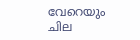വേറെയും ചില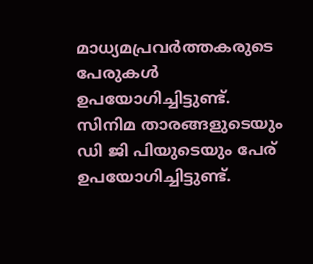മാധ്യമപ്രവര്‍ത്തകരുടെ പേരുകള്‍ ഉപയോഗിച്ചിട്ടുണ്ട്. സിനിമ താരങ്ങളുടെയും ഡി ജി പിയുടെയും പേര് ഉപയോഗിച്ചിട്ടുണ്ട്.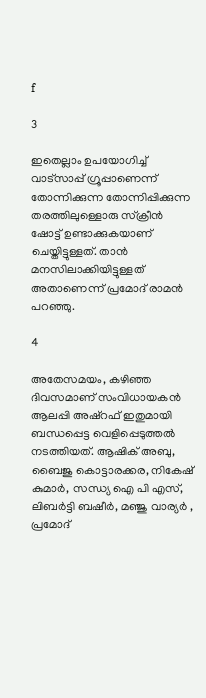f

3

ഇതെല്ലാം ഉപയോഗിച്ച് വാട്‌സാപ്പ് ഗ്രൂപ്പാണെന്ന് തോന്നിക്കുന്ന തോന്നിപ്പിക്കുന്ന തരത്തിലുള്ളൊരു സ്‌ക്രീന്‍ ഷോട്ട് ഉണ്ടാക്കുകയാണ് ചെയ്തിട്ടുള്ളത്. താന്‍ മനസിലാക്കിയിട്ടുള്ളത് അതാണെന്ന് പ്രമോദ് രാമന്‍ പറഞ്ഞു.

4

അതേസമയം, കഴിഞ്ഞ ദിവസമാണ് സംവിധായകന്‍ ആലപ്പി അഷ്‌റഫ് ഇതുമായി ബന്ധപ്പെട്ട വെളിപ്പെടുത്തല്‍ നടത്തിയത്. ആഷിക് അബു,
ബൈജു കൊട്ടാരക്കര, നികേഷ് കുമാര്‍, സന്ധ്യ ഐ പി എസ്, ലിബര്‍ട്ടി ബഷീര്‍, മഞ്ജു വാര്യര്‍ , പ്രമോദ്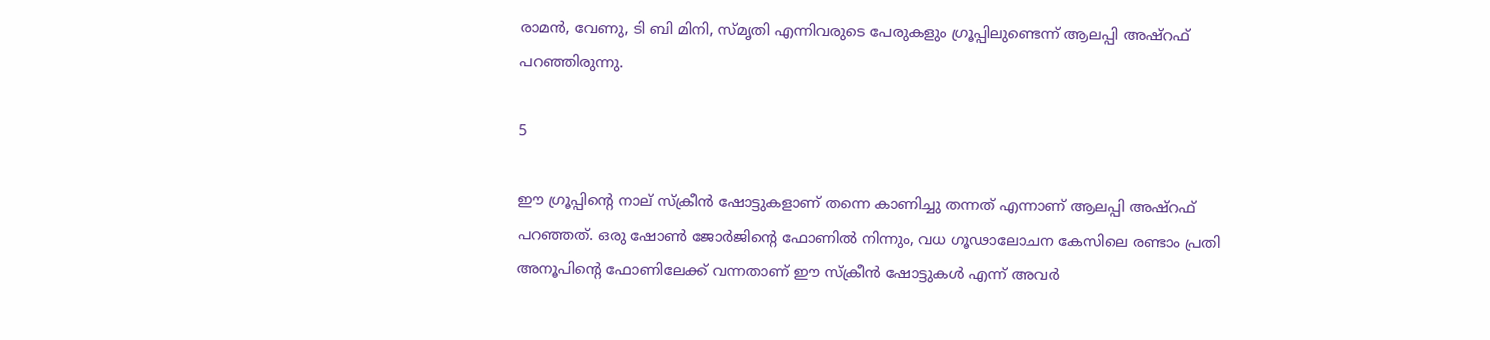രാമന്‍, വേണു, ടി ബി മിനി, സ്മൃതി എന്നിവരുടെ പേരുകളും ഗ്രൂപ്പിലുണ്ടെന്ന് ആലപ്പി അഷ്‌റഫ് പറഞ്ഞിരുന്നു.

5

ഈ ഗ്രൂപ്പിന്റെ നാല് സ്‌ക്രീന്‍ ഷോട്ടുകളാണ് തന്നെ കാണിച്ചു തന്നത് എന്നാണ് ആലപ്പി അഷ്‌റഫ് പറഞ്ഞത്. ഒരു ഷോണ്‍ ജോര്‍ജിന്റെ ഫോണില്‍ നിന്നും, വധ ഗൂഢാലോചന കേസിലെ രണ്ടാം പ്രതി അനൂപിന്റെ ഫോണിലേക്ക് വന്നതാണ് ഈ സ്‌ക്രീന്‍ ഷോട്ടുകള്‍ എന്ന് അവര്‍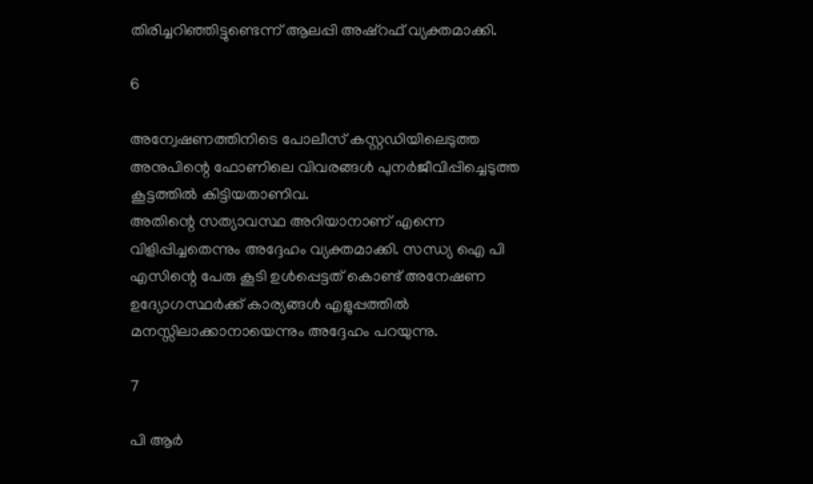തിരിച്ചറിഞ്ഞിട്ടുണ്ടെന്ന് ആലപ്പി അഷ്‌റഫ് വ്യക്തമാക്കി.

6

അന്വേഷണത്തിനിടെ പോലീസ് കസ്റ്റഡിയിലെടുത്ത അനുപിന്റെ ഫോണിലെ വിവരങ്ങള്‍ പുനര്‍ജീവിപ്പിച്ചെടുത്ത കൂട്ടത്തില്‍ കിട്ടിയതാണിവ.
അതിന്റെ സത്യാവസ്ഥ അറിയാനാണ് എന്നെ വിളിപ്പിച്ചതെന്നും അദ്ദേഹം വ്യക്തമാക്കി. സന്ധ്യ ഐ പി എസിന്റെ പേരു കൂടി ഉള്‍പ്പെട്ടത് കൊണ്ട് അനേഷണ ഉദ്യോഗസ്ഥര്‍ക്ക് കാര്യങ്ങള്‍ എളുപ്പത്തില്‍ മനസ്സിലാക്കാനായെന്നും അദ്ദേഹം പറയുന്നു.

7

പി ആര്‍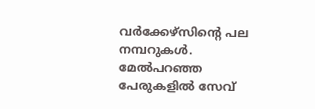വര്‍ക്കേഴ്‌സിന്റെ പല നമ്പറുകള്‍. മേല്‍പറഞ്ഞ പേരുകളില്‍ സേവ്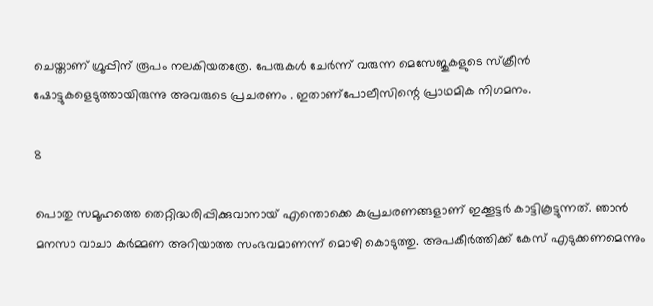ചെയ്താണ് ഗ്രൂപ്പിന് രൂപം നലകിയതത്രേ. പേരുകള്‍ ചേര്‍ന്ന് വരുന്ന മെസേജുകളുടെ സ്‌ക്രീന്‍ ഷോട്ടുകളെടുത്തായിരുന്നു അവരുടെ പ്രചരണം . ഇതാണ്‌പോലീസിന്റെ പ്രാഥമിക നിഗമനം.

8

പൊതു സമൂഹത്തെ തെറ്റിദ്ധരിപ്പിക്കുവാനായ് എന്തൊക്കെ കുപ്രചരണങ്ങളാണ് ഇക്കൂട്ടര്‍ കാട്ടികൂട്ടുന്നത്. ഞാന്‍ മനസാ വാചാ കര്‍മ്മണ അറിയാത്ത സംഭവമാണന്ന് മൊഴി കൊടുത്തു. അപകീര്‍ത്തിക്ക് കേസ് എടുക്കണമെന്നും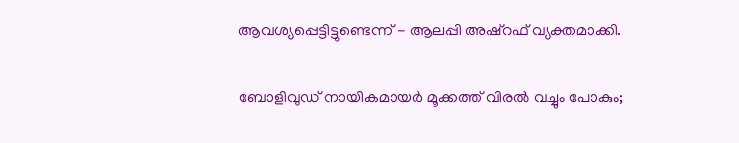ആവശ്യപ്പെട്ടിട്ടുണ്ടെന്ന് - ആലപ്പി അഷ്‌റഫ് വ്യക്തമാക്കി.

ബോളിവുഡ് നായികമായര്‍ മൂക്കത്ത് വിരല്‍ വച്ചും പോകും;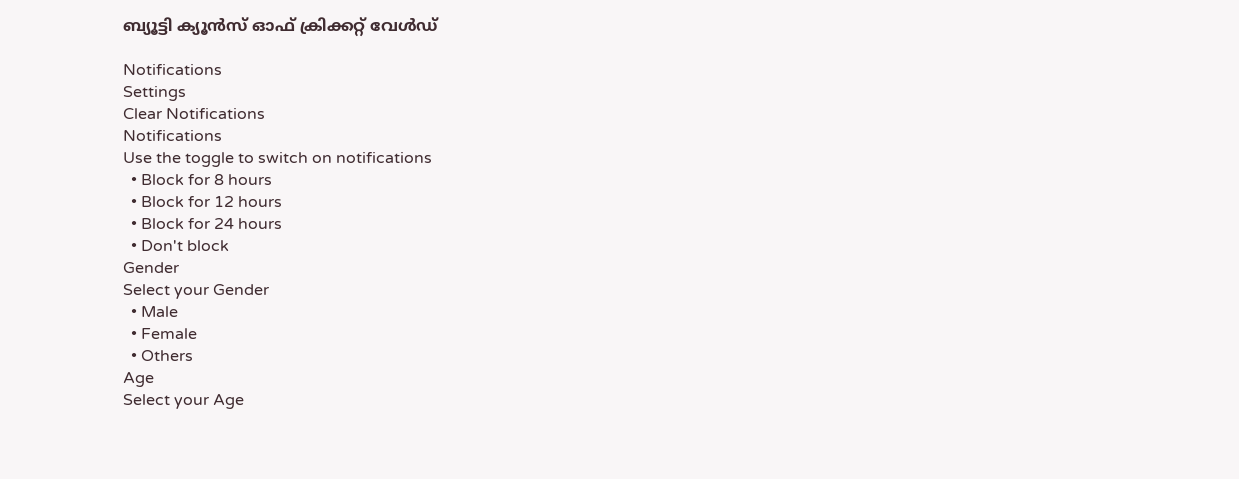ബ്യൂട്ടി ക്യൂന്‍സ് ഓഫ് ക്രിക്കറ്റ് വേള്‍ഡ്

Notifications
Settings
Clear Notifications
Notifications
Use the toggle to switch on notifications
  • Block for 8 hours
  • Block for 12 hours
  • Block for 24 hours
  • Don't block
Gender
Select your Gender
  • Male
  • Female
  • Others
Age
Select your Age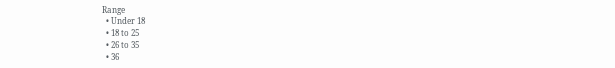Range
  • Under 18
  • 18 to 25
  • 26 to 35
  • 36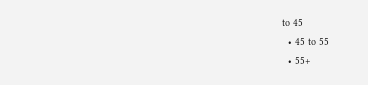to 45
  • 45 to 55
  • 55+